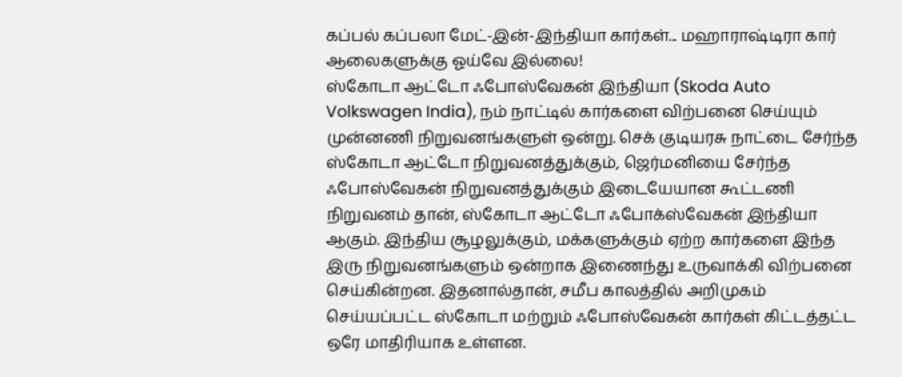கப்பல் கப்பலா மேட்-இன்-இந்தியா கார்கள்... மஹாராஷ்டிரா கார் ஆலைகளுக்கு ஓய்வே இல்லை!
ஸ்கோடா ஆட்டோ ஃபோஸ்வேகன் இந்தியா (Skoda Auto Volkswagen India), நம் நாட்டில் கார்களை விற்பனை செய்யும் முன்னணி நிறுவனங்களுள் ஒன்று. செக் குடியரசு நாட்டை சேர்ந்த ஸ்கோடா ஆட்டோ நிறுவனத்துக்கும், ஜெர்மனியை சேர்ந்த ஃபோஸ்வேகன் நிறுவனத்துக்கும் இடையேயான கூட்டணி நிறுவனம் தான், ஸ்கோடா ஆட்டோ ஃபோக்ஸ்வேகன் இந்தியா ஆகும். இந்திய சூழலுக்கும், மக்களுக்கும் ஏற்ற கார்களை இந்த இரு நிறுவனங்களும் ஒன்றாக இணைந்து உருவாக்கி விற்பனை செய்கின்றன. இதனால்தான், சமீப காலத்தில் அறிமுகம் செய்யப்பட்ட ஸ்கோடா மற்றும் ஃபோஸ்வேகன் கார்கள் கிட்டத்தட்ட ஒரே மாதிரியாக உள்ளன.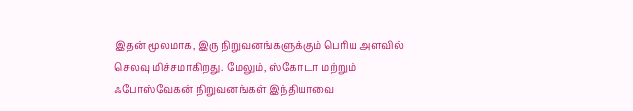இதன் மூலமாக, இரு நிறுவனங்களுக்கும் பெரிய அளவில் செலவு மிச்சமாகிறது. மேலும், ஸ்கோடா மற்றும் ஃபோஸ்வேகன் நிறுவனங்கள் இந்தியாவை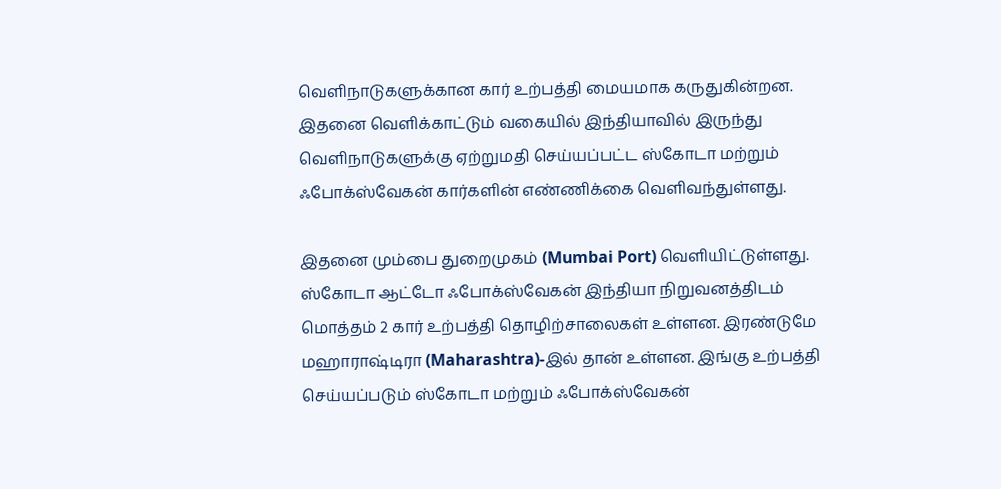வெளிநாடுகளுக்கான கார் உற்பத்தி மையமாக கருதுகின்றன. இதனை வெளிக்காட்டும் வகையில் இந்தியாவில் இருந்து வெளிநாடுகளுக்கு ஏற்றுமதி செய்யப்பட்ட ஸ்கோடா மற்றும் ஃபோக்ஸ்வேகன் கார்களின் எண்ணிக்கை வெளிவந்துள்ளது.

இதனை மும்பை துறைமுகம் (Mumbai Port) வெளியிட்டுள்ளது. ஸ்கோடா ஆட்டோ ஃபோக்ஸ்வேகன் இந்தியா நிறுவனத்திடம் மொத்தம் 2 கார் உற்பத்தி தொழிற்சாலைகள் உள்ளன. இரண்டுமே மஹாராஷ்டிரா (Maharashtra)-இல் தான் உள்ளன. இங்கு உற்பத்தி செய்யப்படும் ஸ்கோடா மற்றும் ஃபோக்ஸ்வேகன்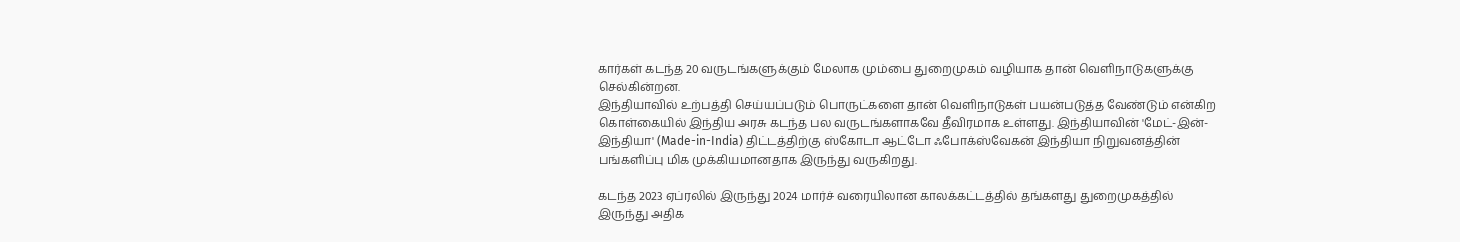கார்கள் கடந்த 20 வருடங்களுக்கும் மேலாக மும்பை துறைமுகம் வழியாக தான் வெளிநாடுகளுக்கு செல்கின்றன.
இந்தியாவில் உற்பத்தி செய்யப்படும் பொருட்களை தான் வெளிநாடுகள் பயன்படுத்த வேண்டும் என்கிற கொள்கையில் இந்திய அரசு கடந்த பல வருடங்களாகவே தீவிரமாக உள்ளது. இந்தியாவின் 'மேட்-இன்-இந்தியா' (Made-in-India) திட்டத்திற்கு ஸ்கோடா ஆட்டோ ஃபோக்ஸ்வேகன் இந்தியா நிறுவனத்தின் பங்களிப்பு மிக முக்கியமானதாக இருந்து வருகிறது.

கடந்த 2023 ஏப்ரலில் இருந்து 2024 மார்ச் வரையிலான காலக்கட்டத்தில் தங்களது துறைமுகத்தில் இருந்து அதிக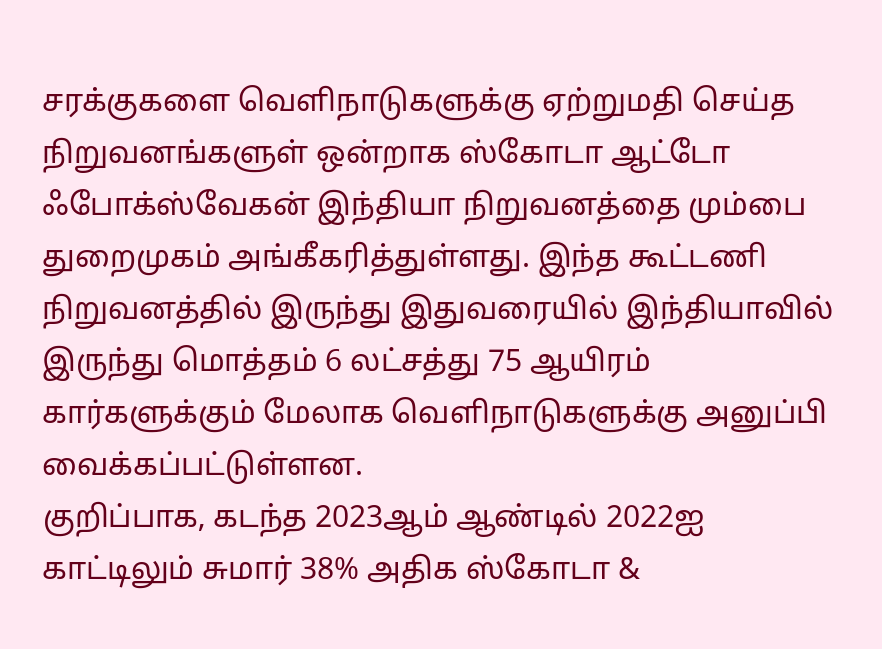சரக்குகளை வெளிநாடுகளுக்கு ஏற்றுமதி செய்த நிறுவனங்களுள் ஒன்றாக ஸ்கோடா ஆட்டோ ஃபோக்ஸ்வேகன் இந்தியா நிறுவனத்தை மும்பை துறைமுகம் அங்கீகரித்துள்ளது. இந்த கூட்டணி நிறுவனத்தில் இருந்து இதுவரையில் இந்தியாவில் இருந்து மொத்தம் 6 லட்சத்து 75 ஆயிரம் கார்களுக்கும் மேலாக வெளிநாடுகளுக்கு அனுப்பி வைக்கப்பட்டுள்ளன.
குறிப்பாக, கடந்த 2023ஆம் ஆண்டில் 2022ஐ காட்டிலும் சுமார் 38% அதிக ஸ்கோடா &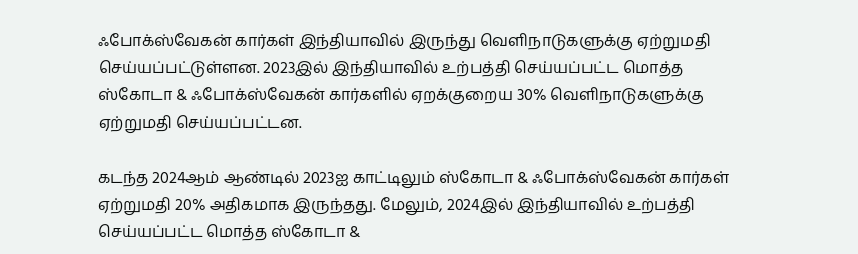ஃபோக்ஸ்வேகன் கார்கள் இந்தியாவில் இருந்து வெளிநாடுகளுக்கு ஏற்றுமதி செய்யப்பட்டுள்ளன. 2023இல் இந்தியாவில் உற்பத்தி செய்யப்பட்ட மொத்த ஸ்கோடா & ஃபோக்ஸ்வேகன் கார்களில் ஏறக்குறைய 30% வெளிநாடுகளுக்கு ஏற்றுமதி செய்யப்பட்டன.

கடந்த 2024ஆம் ஆண்டில் 2023ஐ காட்டிலும் ஸ்கோடா & ஃபோக்ஸ்வேகன் கார்கள் ஏற்றுமதி 20% அதிகமாக இருந்தது. மேலும், 2024இல் இந்தியாவில் உற்பத்தி செய்யப்பட்ட மொத்த ஸ்கோடா &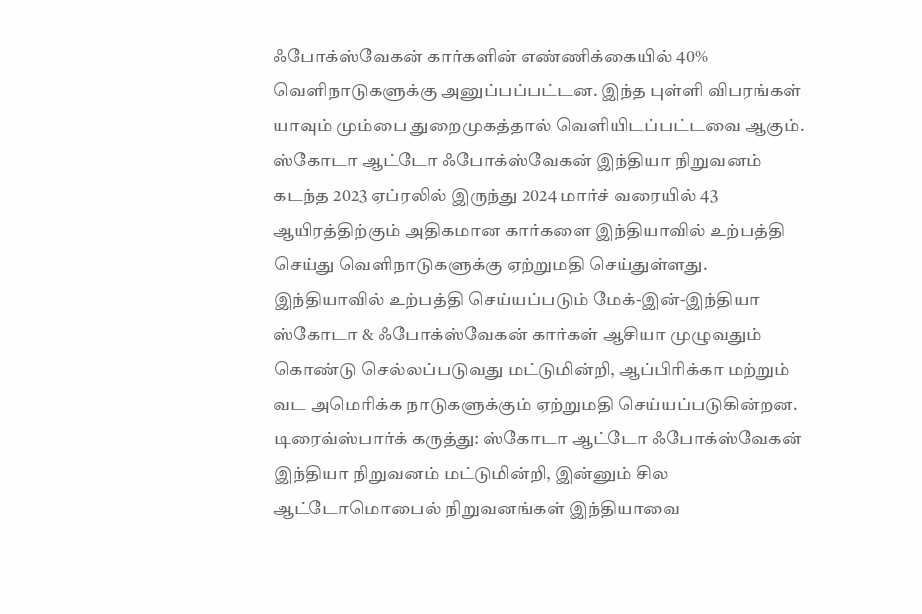ஃபோக்ஸ்வேகன் கார்களின் எண்ணிக்கையில் 40% வெளிநாடுகளுக்கு அனுப்பப்பட்டன. இந்த புள்ளி விபரங்கள் யாவும் மும்பை துறைமுகத்தால் வெளியிடப்பட்டவை ஆகும்.
ஸ்கோடா ஆட்டோ ஃபோக்ஸ்வேகன் இந்தியா நிறுவனம் கடந்த 2023 ஏப்ரலில் இருந்து 2024 மார்ச் வரையில் 43 ஆயிரத்திற்கும் அதிகமான கார்களை இந்தியாவில் உற்பத்தி செய்து வெளிநாடுகளுக்கு ஏற்றுமதி செய்துள்ளது. இந்தியாவில் உற்பத்தி செய்யப்படும் மேக்-இன்-இந்தியா ஸ்கோடா & ஃபோக்ஸ்வேகன் கார்கள் ஆசியா முழுவதும் கொண்டு செல்லப்படுவது மட்டுமின்றி, ஆப்பிரிக்கா மற்றும் வட அமெரிக்க நாடுகளுக்கும் ஏற்றுமதி செய்யப்படுகின்றன.
டிரைவ்ஸ்பார்க் கருத்து: ஸ்கோடா ஆட்டோ ஃபோக்ஸ்வேகன் இந்தியா நிறுவனம் மட்டுமின்றி, இன்னும் சில ஆட்டோமொபைல் நிறுவனங்கள் இந்தியாவை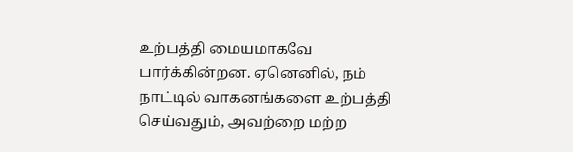உற்பத்தி மையமாகவே பார்க்கின்றன. ஏனெனில், நம் நாட்டில் வாகனங்களை உற்பத்தி செய்வதும், அவற்றை மற்ற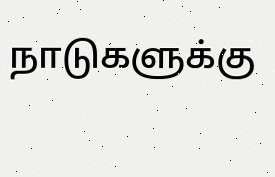நாடுகளுக்கு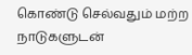கொண்டு செல்வதும் மற்ற நாடுகளுடன்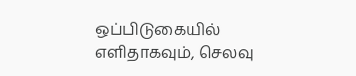ஒப்பிடுகையில் எளிதாகவும், செலவு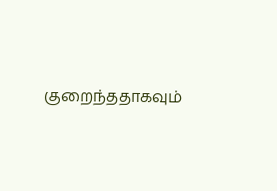குறைந்ததாகவும்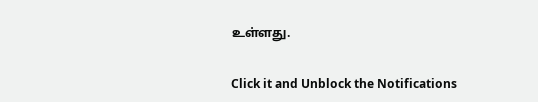உள்ளது.


Click it and Unblock the Notifications